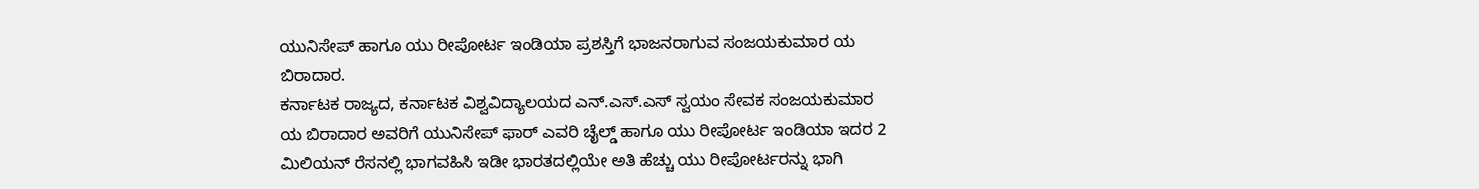ಯುನಿಸೇಪ್ ಹಾಗೂ ಯು ರೀಪೋರ್ಟ ಇಂಡಿಯಾ ಪ್ರಶಸ್ತಿಗೆ ಭಾಜನರಾಗುವ ಸಂಜಯಕುಮಾರ ಯ ಬಿರಾದಾರ.
ಕರ್ನಾಟಕ ರಾಜ್ಯದ, ಕರ್ನಾಟಕ ವಿಶ್ವವಿದ್ಯಾಲಯದ ಎನ್.ಎಸ್.ಎಸ್ ಸ್ವಯಂ ಸೇವಕ ಸಂಜಯಕುಮಾರ ಯ ಬಿರಾದಾರ ಅವರಿಗೆ ಯುನಿಸೇಪ್ ಫಾರ್ ಎವರಿ ಚೈಲ್ಡ್ ಹಾಗೂ ಯು ರೀಪೋರ್ಟ ಇಂಡಿಯಾ ಇದರ 2 ಮಿಲಿಯನ್ ರೆಸನಲ್ಲಿ ಭಾಗವಹಿಸಿ ಇಡೀ ಭಾರತದಲ್ಲಿಯೇ ಅತಿ ಹೆಚ್ಚು ಯು ರೀಪೋರ್ಟರನ್ನು ಭಾಗಿ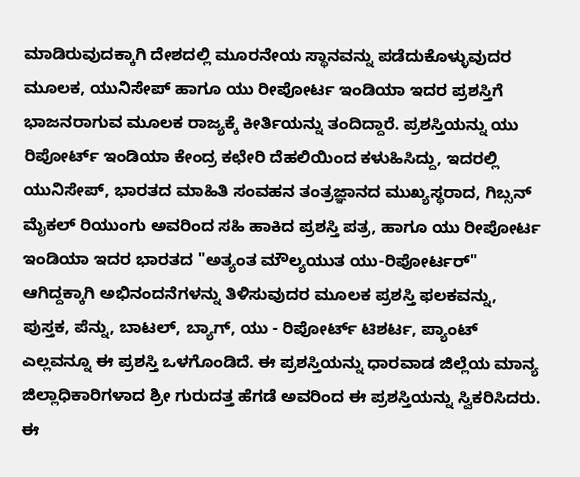ಮಾಡಿರುವುದಕ್ಕಾಗಿ ದೇಶದಲ್ಲಿ ಮೂರನೇಯ ಸ್ಥಾನವನ್ನು ಪಡೆದುಕೊಳ್ಳುವುದರ ಮೂಲಕ, ಯುನಿಸೇಪ್ ಹಾಗೂ ಯು ರೀಪೋರ್ಟ ಇಂಡಿಯಾ ಇದರ ಪ್ರಶಸ್ತಿಗೆ ಭಾಜನರಾಗುವ ಮೂಲಕ ರಾಜ್ಯಕ್ಕೆ ಕೀರ್ತಿಯನ್ನು ತಂದಿದ್ದಾರೆ. ಪ್ರಶಸ್ತಿಯನ್ನು ಯು ರಿಪೋರ್ಟ್ ಇಂಡಿಯಾ ಕೇಂದ್ರ ಕಛೇರಿ ದೆಹಲಿಯಿಂದ ಕಳುಹಿಸಿದ್ದು, ಇದರಲ್ಲಿ ಯುನಿಸೇಪ್, ಭಾರತದ ಮಾಹಿತಿ ಸಂವಹನ ತಂತ್ರಜ್ಞಾನದ ಮುಖ್ಯಸ್ಥರಾದ, ಗಿಬ್ಸನ್ ಮೈಕಲ್ ರಿಯುಂಗು ಅವರಿಂದ ಸಹಿ ಹಾಕಿದ ಪ್ರಶಸ್ತಿ ಪತ್ರ, ಹಾಗೂ ಯು ರೀಪೋರ್ಟ ಇಂಡಿಯಾ ಇದರ ಭಾರತದ "ಅತ್ಯಂತ ಮೌಲ್ಯಯುತ ಯು-ರಿಪೋರ್ಟರ್" ಆಗಿದ್ದಕ್ಕಾಗಿ ಅಭಿನಂದನೆಗಳನ್ನು ತಿಳಿಸುವುದರ ಮೂಲಕ ಪ್ರಶಸ್ತಿ ಫಲಕವನ್ನು, ಪುಸ್ತಕ, ಪೆನ್ನು, ಬಾಟಲ್, ಬ್ಯಾಗ್, ಯು - ರಿಪೋರ್ಟ್ ಟಿಶರ್ಟ, ಪ್ಯಾಂಟ್ ಎಲ್ಲವನ್ನೂ ಈ ಪ್ರಶಸ್ತಿ ಒಳಗೊಂಡಿದೆ. ಈ ಪ್ರಶಸ್ತಿಯನ್ನು ಧಾರವಾಡ ಜಿಲ್ಲೆಯ ಮಾನ್ಯ ಜಿಲ್ಲಾಧಿಕಾರಿಗಳಾದ ಶ್ರೀ ಗುರುದತ್ತ ಹೆಗಡೆ ಅವರಿಂದ ಈ ಪ್ರಶಸ್ತಿಯನ್ನು ಸ್ವಿಕರಿಸಿದರು. ಈ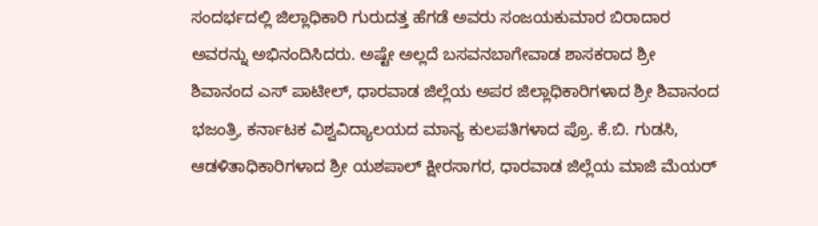ಸಂದರ್ಭದಲ್ಲಿ ಜಿಲ್ಲಾಧಿಕಾರಿ ಗುರುದತ್ತ ಹೆಗಡೆ ಅವರು ಸಂಜಯಕುಮಾರ ಬಿರಾದಾರ ಅವರನ್ನು ಅಭಿನಂದಿಸಿದರು. ಅಷ್ಟೇ ಅಲ್ಲದೆ ಬಸವನಬಾಗೇವಾಡ ಶಾಸಕರಾದ ಶ್ರೀ ಶಿವಾನಂದ ಎಸ್ ಪಾಟೀಲ್, ಧಾರವಾಡ ಜಿಲ್ಲೆಯ ಅಪರ ಜಿಲ್ಲಾಧಿಕಾರಿಗಳಾದ ಶ್ರೀ ಶಿವಾನಂದ ಭಜಂತ್ರಿ, ಕರ್ನಾಟಕ ವಿಶ್ವವಿದ್ಯಾಲಯದ ಮಾನ್ಯ ಕುಲಪತಿಗಳಾದ ಪ್ರೊ. ಕೆ.ಬಿ. ಗುಡಸಿ, ಆಡಳಿತಾಧಿಕಾರಿಗಳಾದ ಶ್ರೀ ಯಶಪಾಲ್ ಕ್ಷೀರಸಾಗರ, ಧಾರವಾಡ ಜಿಲ್ಲೆಯ ಮಾಜಿ ಮೆಯರ್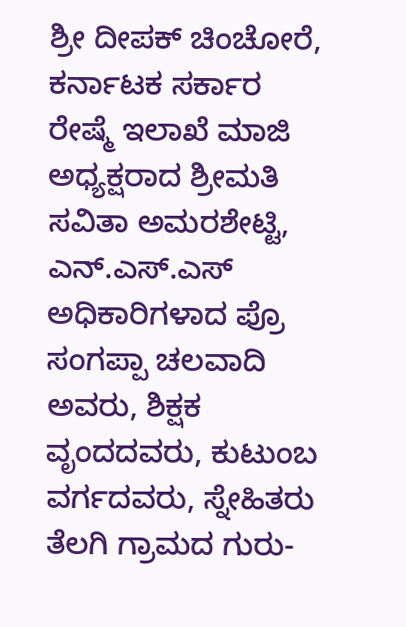ಶ್ರೀ ದೀಪಕ್ ಚಿಂಚೋರೆ, ಕರ್ನಾಟಕ ಸರ್ಕಾರ ರೇಷ್ಮೆ ಇಲಾಖೆ ಮಾಜಿ ಅಧ್ಯಕ್ಷರಾದ ಶ್ರೀಮತಿ ಸವಿತಾ ಅಮರಶೇಟ್ಟಿ, ಎನ್.ಎಸ್.ಎಸ್ ಅಧಿಕಾರಿಗಳಾದ ಪ್ರೊ ಸಂಗಪ್ಪಾ ಚಲವಾದಿ ಅವರು, ಶಿಕ್ಷಕ ವೃಂದದವರು, ಕುಟುಂಬ ವರ್ಗದವರು, ಸ್ನೇಹಿತರು ತೆಲಗಿ ಗ್ರಾಮದ ಗುರು-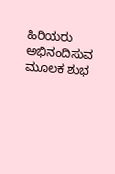ಹಿರಿಯರು ಅಭಿನಂದಿಸುವ ಮೂಲಕ ಶುಭ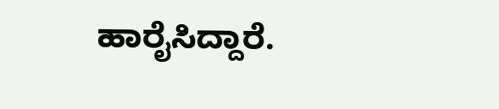ಹಾರೈಸಿದ್ದಾರೆ.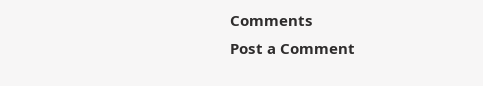Comments
Post a Comment